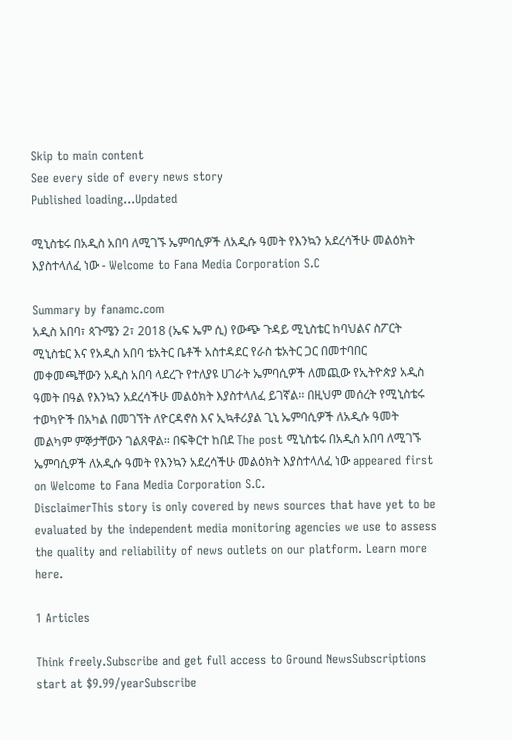Skip to main content
See every side of every news story
Published loading...Updated

ሚኒስቴሩ በአዲስ አበባ ለሚገኙ ኤምባሲዎች ለአዲሱ ዓመት የእንኳን አደረሳችሁ መልዕክት እያስተላለፈ ነው - Welcome to Fana Media Corporation S.C

Summary by fanamc.com
አዲስ አበባ፣ ጳጉሜን 2፣ 2018 (ኤፍ ኤም ሲ) የውጭ ጉዳይ ሚኒስቴር ከባህልና ስፖርት ሚኒስቴር እና የአዲስ አበባ ቴአትር ቤቶች አስተዳደር የራስ ቴአትር ጋር በመተባበር መቀመጫቸውን አዲስ አበባ ላደረጉ የተለያዩ ሀገራት ኤምባሲዎች ለመጪው የኢትዮጵያ አዲስ ዓመት በዓል የእንኳን አደረሳችሁ መልዕክት እያስተላለፈ ይገኛል፡፡ በዚህም መሰረት የሚኒስቴሩ ተወካዮች በአካል በመገኘት ለዮርዳኖስ እና ኢኳቶሪያል ጊኒ ኤምባሲዎች ለአዲሱ ዓመት መልካም ምኞታቸውን ገልጸዋል፡፡ በፍቅርተ ከበደ The post ሚኒስቴሩ በአዲስ አበባ ለሚገኙ ኤምባሲዎች ለአዲሱ ዓመት የእንኳን አደረሳችሁ መልዕክት እያስተላለፈ ነው appeared first on Welcome to Fana Media Corporation S.C.
DisclaimerThis story is only covered by news sources that have yet to be evaluated by the independent media monitoring agencies we use to assess the quality and reliability of news outlets on our platform. Learn more here.

1 Articles

Think freely.Subscribe and get full access to Ground NewsSubscriptions start at $9.99/yearSubscribe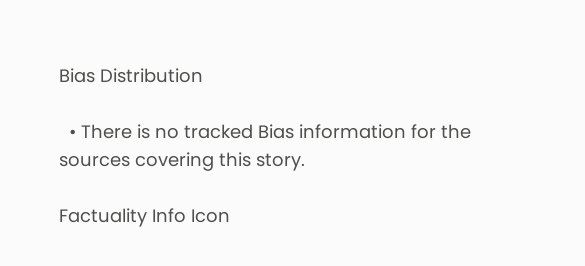Bias Distribution

  • There is no tracked Bias information for the sources covering this story.

Factuality Info Icon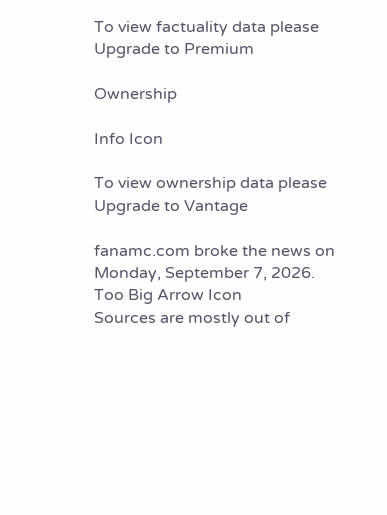To view factuality data please Upgrade to Premium

Ownership

Info Icon

To view ownership data please Upgrade to Vantage

fanamc.com broke the news on Monday, September 7, 2026.
Too Big Arrow Icon
Sources are mostly out of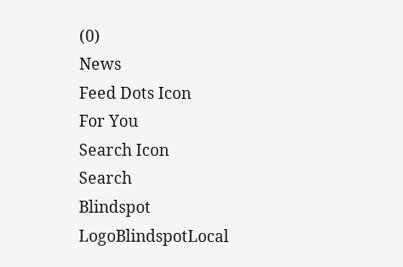(0)
News
Feed Dots Icon
For You
Search Icon
Search
Blindspot LogoBlindspotLocal